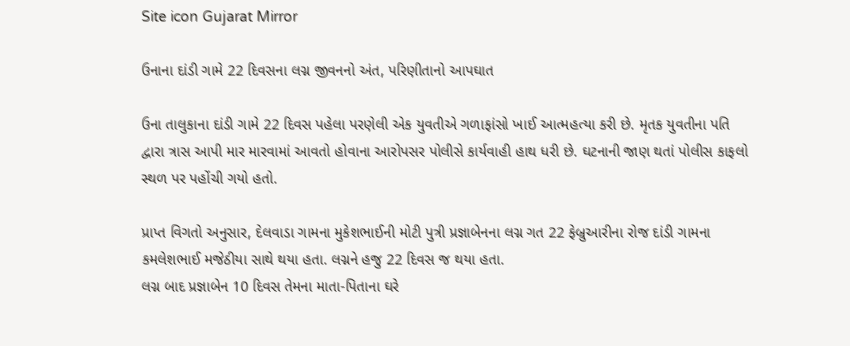Site icon Gujarat Mirror

ઉનાના દાંડી ગામે 22 દિવસના લગ્ન જીવનનો અંત, પરિણીતાનો આપઘાત

ઉના તાલુકાના દાંડી ગામે 22 દિવસ પહેલા પરણેલી એક યુવતીએ ગળાફાંસો ખાઈ આત્મહત્યા કરી છે. મૃતક યુવતીના પતિ દ્વારા ત્રાસ આપી માર મારવામાં આવતો હોવાના આરોપસર પોલીસે કાર્યવાહી હાથ ધરી છે. ઘટનાની જાણ થતાં પોલીસ કાફલો સ્થળ પર પહોંચી ગયો હતો.

પ્રાપ્ત વિગતો અનુસાર, દેલવાડા ગામના મુકેશભાઈની મોટી પુત્રી પ્રજ્ઞાબેનના લગ્ન ગત 22 ફેબ્રુઆરીના રોજ દાંડી ગામના કમલેશભાઈ મજેઠીયા સાથે થયા હતા. લગ્નને હજુ 22 દિવસ જ થયા હતા.
લગ્ન બાદ પ્રજ્ઞાબેન 10 દિવસ તેમના માતા-પિતાના ઘરે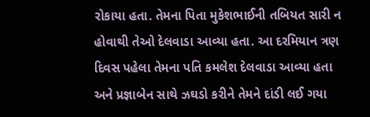રોકાયા હતા. તેમના પિતા મુકેશભાઈની તબિયત સારી ન હોવાથી તેઓ દેલવાડા આવ્યા હતા. આ દરમિયાન ત્રણ દિવસ પહેલા તેમના પતિ કમલેશ દેલવાડા આવ્યા હતા અને પ્રજ્ઞાબેન સાથે ઝઘડો કરીને તેમને દાંડી લઈ ગયા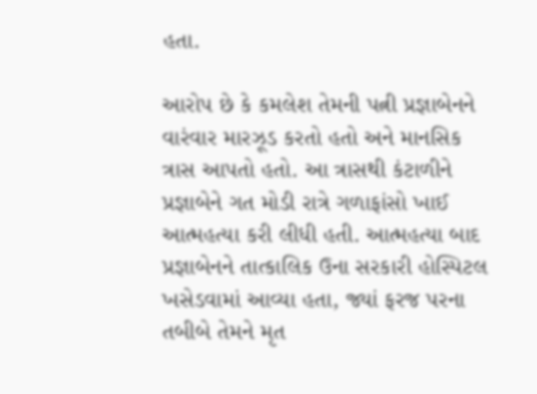હતા.

આરોપ છે કે કમલેશ તેમની પત્ની પ્રજ્ઞાબેનને વારંવાર મારઝૂડ કરતો હતો અને માનસિક ત્રાસ આપતો હતો. આ ત્રાસથી કંટાળીને પ્રજ્ઞાબેને ગત મોડી રાત્રે ગળાફાંસો ખાઈ આત્મહત્યા કરી લીધી હતી. આત્મહત્યા બાદ પ્રજ્ઞાબેનને તાત્કાલિક ઉના સરકારી હોસ્પિટલ ખસેડવામાં આવ્યા હતા, જ્યાં ફરજ પરના તબીબે તેમને મૃત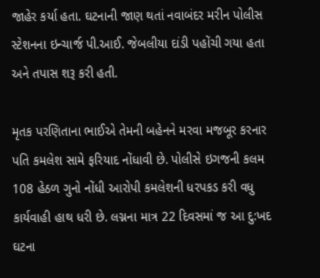જાહેર કર્યા હતા. ઘટનાની જાણ થતાં નવાબંદર મરીન પોલીસ સ્ટેશનના ઇન્ચાર્જ પી.આઈ. જેબલીયા દાંડી પહોંચી ગયા હતા અને તપાસ શરૂ કરી હતી.

મૃતક પરણિતાના ભાઈએ તેમની બહેનને મરવા મજબૂર કરનાર પતિ કમલેશ સામે ફરિયાદ નોંધાવી છે. પોલીસે ઇગજની કલમ 108 હેઠળ ગુનો નોંધી આરોપી કમલેશની ધરપકડ કરી વધુ કાર્યવાહી હાથ ધરી છે. લગ્નના માત્ર 22 દિવસમાં જ આ દુ:ખદ ઘટના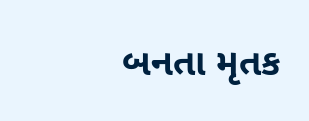બનતા મૃતક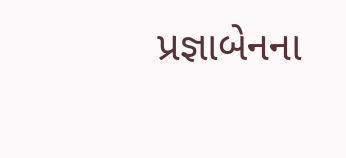પ્રજ્ઞાબેનના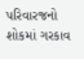પરિવારજનો શોકમાં ગરકાવ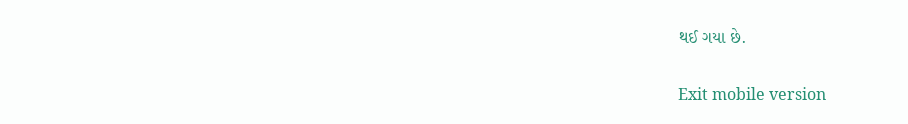થઈ ગયા છે.

Exit mobile version